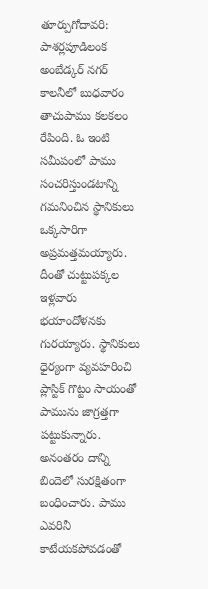తూర్పుగోదావరి: పాశర్లపూడిలంక అంబేడ్కర్ నగర్ కాలనీలో బుధవారం తాచుపాము కలకలం రేపింది. ఓ ఇంటి సమీపంలో పాము సంచరిస్తుండటాన్ని గమనించిన స్థానికులు ఒక్కసారిగా అప్రమత్తమయ్యారు. దీంతో చుట్టుపక్కల ఇళ్లవారు భయాందోళనకు గురయ్యారు. స్థానికులు ధైర్యంగా వ్యవహరించి ప్లాస్టిక్ గొట్టం సాయంతో పామును జాగ్రత్తగా పట్టుకున్నారు. అనంతరం దాన్ని బిందెలో సురక్షితంగా బంధించారు. పాము ఎవరినీ కాటేయకపోవడంతో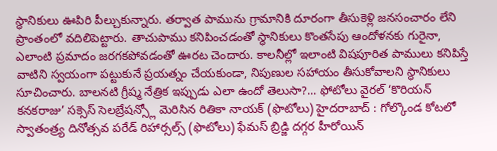స్థానికులు ఊపిరి పీల్చుకున్నారు. తర్వాత పామును గ్రామానికి దూరంగా తీసుకెళ్లి జనసంచారం లేని ప్రాంతంలో వదిలిపెట్టారు. తాచుపాము కనిపించడంతో స్థానికులు కొంతసేపు ఆందోళనకు గురైనా, ఎలాంటి ప్రమాదం జరగకపోవడంతో ఊరట చెందారు. కాలనీల్లో ఇలాంటి విషపూరిత పాములు కనిపిస్తే వాటిని స్వయంగా పట్టుకునే ప్రయత్నం చేయకుండా, నిపుణుల సహాయం తీసుకోవాలని స్థానికులు సూచించారు. బాలనటి గ్రీష్మ నేత్రిక ఇప్పుడు ఎలా ఉందో తెలుసా?... ఫోటోలు వైరల్ ‘కొరియన్ కనకరాజు’ సక్సెస్ సెలబ్రేషన్స్లో మెరిసిన రితికా నాయక్ (ఫొటోలు) హైదరాబాద్ : గోల్కొండ కోటలో స్వాతంత్ర్య దినోత్సవ పరేడ్ రిహార్సల్స్ (ఫొటోలు) ఫేమస్ బ్రిడ్జి దగ్గర హీరోయిన్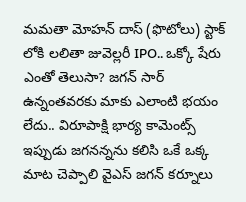మమతా మోహన్ దాస్ (ఫొటోలు) స్టాక్ లోకి లలితా జువెల్లరీ IPO.. ఒక్కో షేరు ఎంతో తెలుసా? జగన్ సార్ ఉన్నంతవరకు మాకు ఎలాంటి భయం లేదు.. విరూపాక్షి భార్య కామెంట్స్ ఇప్పుడు జగనన్నను కలిసి ఒకే ఒక్క మాట చెప్పాలి వైఎస్ జగన్ కర్నూలు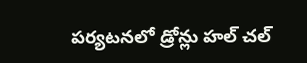పర్యటనలో డ్రోన్లు హల్ చల్